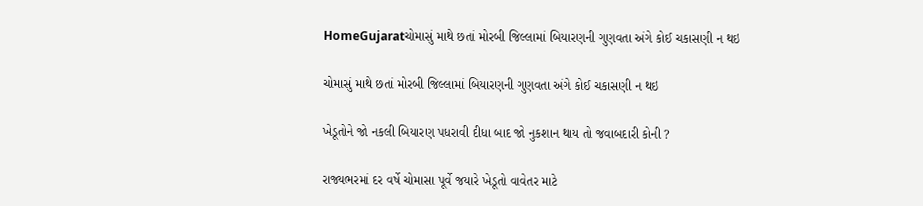HomeGujaratચોમાસું માથે છતાં મોરબી જિલ્લામાં બિયારણની ગુણવતા અંગે કોઈ ચકાસણી ન થઇ

ચોમાસું માથે છતાં મોરબી જિલ્લામાં બિયારણની ગુણવતા અંગે કોઈ ચકાસણી ન થઇ

ખેડૂતોને જો નકલી બિયારણ પધરાવી દીધા બાદ જો નુકશાન થાય તો જવાબદારી કોની ?

રાજ્યભરમાં દર વર્ષે ચોમાસા પૂર્વે જયારે ખેડૂતો વાવેતર માટે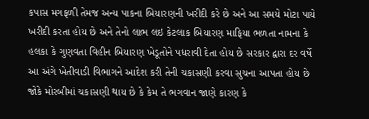કપાસ મગફળી તેમજ અન્ય પાકના બિયારણની ખરીદી કરે છે અને આ સમયે મોટા પાયે ખરીદી કરતા હોય છે અને તેનો લાભ લઇ કેટલાક બિયારણ માફિયા ભળતા નામના કે હલકા કે ગુણવતા વિહીન બિયારણ ખેડૂતોને પધરાવી દેતા હોય છે સરકાર દ્વારા દર વર્ષે આ અંગે ખેતીવાડી વિભાગને આદેશ કરી તેની ચકાસણી કરવા સુચના આપતા હોય છે જોકે મોરબીમાં ચકાસણી થાય છે કે કેમ તે ભગવાન જાણે કારણ કે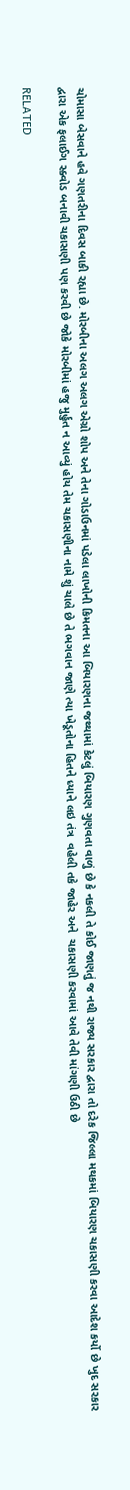ચોમાસા બેસવાને હવે ગણતરીના દિવસ બાકી રહ્યા છે. મોરબીના અલગ અલગ એગ્રો શોપ અને તેના ગોડાઉનમાં પડેલા લાખોની કિમતના આ બિયારણના જથ્થામાં કેટલું બિયારણ ગુણવતા વાળું છે કે નકલી તે કોઈ જાણતું જ નથી રાજ્ય સરકાર દ્વારા તો દરેક જિલ્લા મથકમાં બિયારણ ચકાસણી કરવા આદેશ કર્યો છે ખુદ સરકાર દ્વારા એક ફલાઈગ સ્ક્વોડ બનાવી ચકાસણી પણ કરવી છે જોકે મોરબીમાં હજુ મુર્હુત ન આવ્યું હોય તેમ ચકાસણીના નામે શું ચાલે છે તે ભગવાન જાણે ત્યા ખેડૂતોના હિતને ધ્યાને લઇ તંત્ર  વહેલી તકે જાહેર અને  ચકાસણી કરવામાં આવે તેવી માંગણી ઉઠી છે

RELATED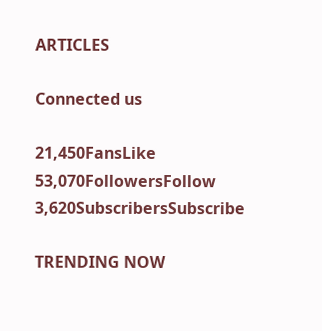ARTICLES

Connected us

21,450FansLike
53,070FollowersFollow
3,620SubscribersSubscribe

TRENDING NOW